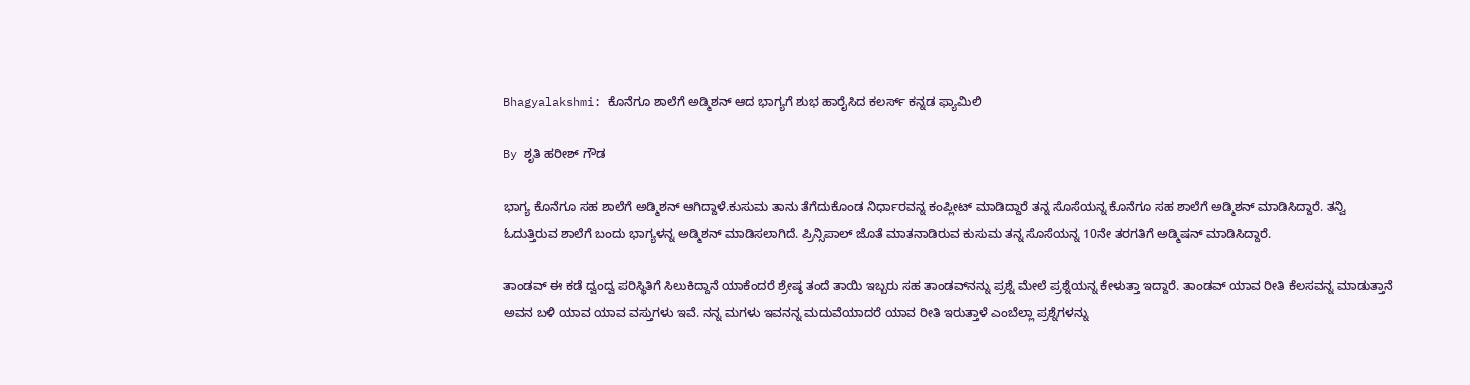Bhagyalakshmi: ಕೊನೆಗೂ ಶಾಲೆಗೆ ಅಡ್ಮಿಶನ್ ಆದ ಭಾಗ್ಯಗೆ ಶುಭ ಹಾರೈಸಿದ ಕಲರ್ಸ್ ಕನ್ನಡ ಫ್ಯಾಮಿಲಿ

By ಶೃತಿ ಹರೀಶ್ ಗೌಡ

ಭಾಗ್ಯ ಕೊನೆಗೂ ಸಹ ಶಾಲೆಗೆ ಅಡ್ಮಿಶನ್ ಆಗಿದ್ದಾಳೆ.ಕುಸುಮ ತಾನು ತೆಗೆದುಕೊಂಡ ನಿರ್ಧಾರವನ್ನ ಕಂಪ್ಲೀಟ್ ಮಾಡಿದ್ದಾರೆ ತನ್ನ ಸೊಸೆಯನ್ನ ಕೊನೆಗೂ ಸಹ ಶಾಲೆಗೆ ಅಡ್ಮಿಶನ್ ಮಾಡಿಸಿದ್ದಾರೆ. ತನ್ವಿ ಓದುತ್ತಿರುವ ಶಾಲೆಗೆ ಬಂದು ಭಾಗ್ಯಳನ್ನ ಅಡ್ಮಿಶನ್ ಮಾಡಿಸಲಾಗಿದೆ. ಪ್ರಿನ್ಸಿಪಾಲ್ ಜೊತೆ ಮಾತನಾಡಿರುವ ಕುಸುಮ ತನ್ನ ಸೊಸೆಯನ್ನ 10ನೇ ತರಗತಿಗೆ ಅಡ್ಮಿಷನ್ ಮಾಡಿಸಿದ್ದಾರೆ.

ತಾಂಡವ್ ಈ ಕಡೆ ದ್ವಂದ್ವ ಪರಿಸ್ಥಿತಿಗೆ ಸಿಲುಕಿದ್ದಾನೆ ಯಾಕೆಂದರೆ ಶ್ರೇಷ್ಠ ತಂದೆ ತಾಯಿ ಇಬ್ಬರು ಸಹ ತಾಂಡವ್‌ನನ್ನು ಪ್ರಶ್ನೆ ಮೇಲೆ ಪ್ರಶ್ನೆಯನ್ನ ಕೇಳುತ್ತಾ ಇದ್ದಾರೆ. ತಾಂಡವ್ ಯಾವ ರೀತಿ ಕೆಲಸವನ್ನ ಮಾಡುತ್ತಾನೆ ಅವನ ಬಳಿ ಯಾವ ಯಾವ ವಸ್ತುಗಳು ಇವೆ. ನನ್ನ ಮಗಳು ಇವನನ್ನ ಮದುವೆಯಾದರೆ ಯಾವ ರೀತಿ ಇರುತ್ತಾಳೆ ಎಂಬೆಲ್ಲಾ ಪ್ರಶ್ನೆಗಳನ್ನು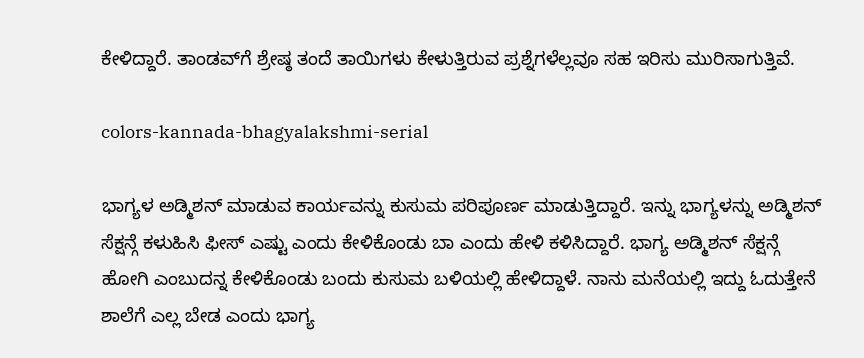ಕೇಳಿದ್ದಾರೆ. ತಾಂಡವ್‌ಗೆ ಶ್ರೇಷ್ಠ ತಂದೆ ತಾಯಿಗಳು ಕೇಳುತ್ತಿರುವ ಪ್ರಶ್ನೆಗಳೆಲ್ಲವೂ ಸಹ ಇರಿಸು ಮುರಿಸಾಗುತ್ತಿವೆ.

colors-kannada-bhagyalakshmi-serial

ಭಾಗ್ಯಳ ಅಡ್ಮಿಶನ್ ಮಾಡುವ ಕಾರ್ಯವನ್ನು ಕುಸುಮ ಪರಿಪೂರ್ಣ ಮಾಡುತ್ತಿದ್ದಾರೆ. ಇನ್ನು ಭಾಗ್ಯಳನ್ನು ಅಡ್ಮಿಶನ್ ಸೆಕ್ಷನ್ಗೆ ಕಳುಹಿಸಿ ಫೀಸ್ ಎಷ್ಟು ಎಂದು ಕೇಳಿಕೊಂಡು ಬಾ ಎಂದು ಹೇಳಿ ಕಳಿಸಿದ್ದಾರೆ. ಭಾಗ್ಯ ಅಡ್ಮಿಶನ್ ಸೆಕ್ಷನ್ಗೆ ಹೋಗಿ ಎಂಬುದನ್ನ ಕೇಳಿಕೊಂಡು ಬಂದು ಕುಸುಮ ಬಳಿಯಲ್ಲಿ ಹೇಳಿದ್ದಾಳೆ. ನಾನು ಮನೆಯಲ್ಲಿ ಇದ್ದು ಓದುತ್ತೇನೆ ಶಾಲೆಗೆ ಎಲ್ಲ ಬೇಡ ಎಂದು ಭಾಗ್ಯ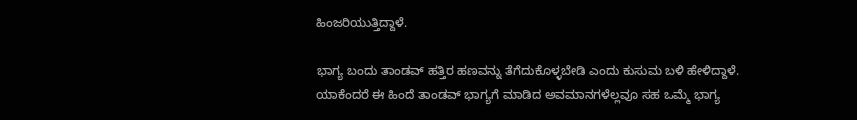ಹಿಂಜರಿಯುತ್ತಿದ್ದಾಳೆ.

ಭಾಗ್ಯ ಬಂದು ತಾಂಡವ್ ಹತ್ತಿರ ಹಣವನ್ನು ತೆಗೆದುಕೊಳ್ಳಬೇಡಿ ಎಂದು ಕುಸುಮ ಬಳಿ ಹೇಳಿದ್ದಾಳೆ. ಯಾಕೆಂದರೆ ಈ ಹಿಂದೆ ತಾಂಡವ್ ಭಾಗ್ಯಗೆ ಮಾಡಿದ ಅವಮಾನಗಳೆಲ್ಲವೂ ಸಹ ಒಮ್ಮೆ ಭಾಗ್ಯ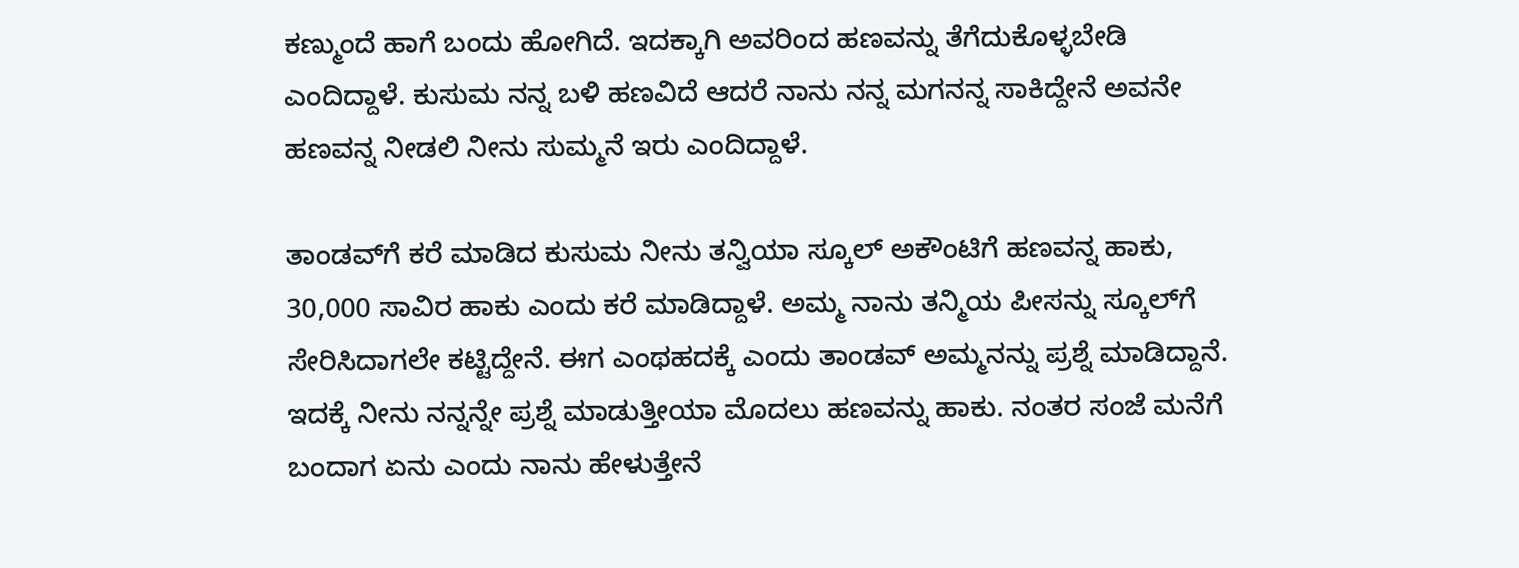ಕಣ್ಮುಂದೆ ಹಾಗೆ ಬಂದು ಹೋಗಿದೆ. ಇದಕ್ಕಾಗಿ ಅವರಿಂದ ಹಣವನ್ನು ತೆಗೆದುಕೊಳ್ಳಬೇಡಿ ಎಂದಿದ್ದಾಳೆ. ಕುಸುಮ ನನ್ನ ಬಳಿ ಹಣವಿದೆ ಆದರೆ ನಾನು ನನ್ನ ಮಗನನ್ನ ಸಾಕಿದ್ದೇನೆ ಅವನೇ ಹಣವನ್ನ ನೀಡಲಿ ನೀನು ಸುಮ್ಮನೆ ಇರು ಎಂದಿದ್ದಾಳೆ.

ತಾಂಡವ್‌ಗೆ ಕರೆ ಮಾಡಿದ ಕುಸುಮ ನೀನು ತನ್ವಿಯಾ ಸ್ಕೂಲ್ ಅಕೌಂಟಿಗೆ ಹಣವನ್ನ ಹಾಕು, 30,000 ಸಾವಿರ ಹಾಕು ಎಂದು ಕರೆ ಮಾಡಿದ್ದಾಳೆ. ಅಮ್ಮ ನಾನು ತನ್ಮಿಯ ಪೀಸನ್ನು ಸ್ಕೂಲ್‌ಗೆ ಸೇರಿಸಿದಾಗಲೇ ಕಟ್ಟಿದ್ದೇನೆ. ಈಗ ಎಂಥಹದಕ್ಕೆ ಎಂದು ತಾಂಡವ್ ಅಮ್ಮನನ್ನು ಪ್ರಶ್ನೆ ಮಾಡಿದ್ದಾನೆ. ಇದಕ್ಕೆ ನೀನು ನನ್ನನ್ನೇ ಪ್ರಶ್ನೆ ಮಾಡುತ್ತೀಯಾ ಮೊದಲು ಹಣವನ್ನು ಹಾಕು. ನಂತರ ಸಂಜೆ ಮನೆಗೆ ಬಂದಾಗ ಏನು ಎಂದು ನಾನು ಹೇಳುತ್ತೇನೆ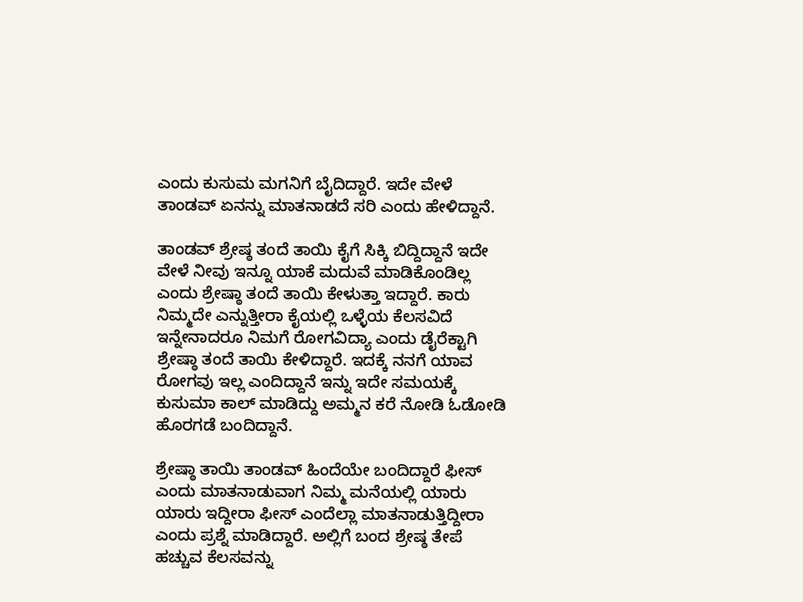ಎಂದು ಕುಸುಮ ಮಗನಿಗೆ ಬೈದಿದ್ದಾರೆ. ಇದೇ ವೇಳೆ ತಾಂಡವ್ ಏನನ್ನು ಮಾತನಾಡದೆ ಸರಿ ಎಂದು ಹೇಳಿದ್ದಾನೆ.

ತಾಂಡವ್ ಶ್ರೇಷ್ಠ ತಂದೆ ತಾಯಿ ಕೈಗೆ ಸಿಕ್ಕಿ ಬಿದ್ದಿದ್ದಾನೆ ಇದೇ ವೇಳೆ ನೀವು ಇನ್ನೂ ಯಾಕೆ ಮದುವೆ ಮಾಡಿಕೊಂಡಿಲ್ಲ ಎಂದು ಶ್ರೇಷ್ಠಾ ತಂದೆ ತಾಯಿ ಕೇಳುತ್ತಾ ಇದ್ದಾರೆ. ಕಾರು ನಿಮ್ಮದೇ ಎನ್ನುತ್ತೀರಾ ಕೈಯಲ್ಲಿ ಒಳ್ಳೆಯ ಕೆಲಸವಿದೆ ಇನ್ನೇನಾದರೂ ನಿಮಗೆ ರೋಗವಿದ್ಯಾ ಎಂದು ಡೈರೆಕ್ಟಾಗಿ ಶ್ರೇಷ್ಠಾ ತಂದೆ ತಾಯಿ ಕೇಳಿದ್ದಾರೆ. ಇದಕ್ಕೆ ನನಗೆ ಯಾವ ರೋಗವು ಇಲ್ಲ ಎಂದಿದ್ದಾನೆ ಇನ್ನು ಇದೇ ಸಮಯಕ್ಕೆ ಕುಸುಮಾ ಕಾಲ್ ಮಾಡಿದ್ದು ಅಮ್ಮನ ಕರೆ ನೋಡಿ ಓಡೋಡಿ ಹೊರಗಡೆ ಬಂದಿದ್ದಾನೆ.

ಶ್ರೇಷ್ಠಾ ತಾಯಿ ತಾಂಡವ್ ಹಿಂದೆಯೇ ಬಂದಿದ್ದಾರೆ ಫೀಸ್ ಎಂದು ಮಾತನಾಡುವಾಗ ನಿಮ್ಮ ಮನೆಯಲ್ಲಿ ಯಾರು ಯಾರು ಇದ್ದೀರಾ ಫೀಸ್ ಎಂದೆಲ್ಲಾ ಮಾತನಾಡುತ್ತಿದ್ದೀರಾ ಎಂದು ಪ್ರಶ್ನೆ ಮಾಡಿದ್ದಾರೆ. ಅಲ್ಲಿಗೆ ಬಂದ ಶ್ರೇಷ್ಠ ತೇಪೆ ಹಚ್ಚುವ ಕೆಲಸವನ್ನು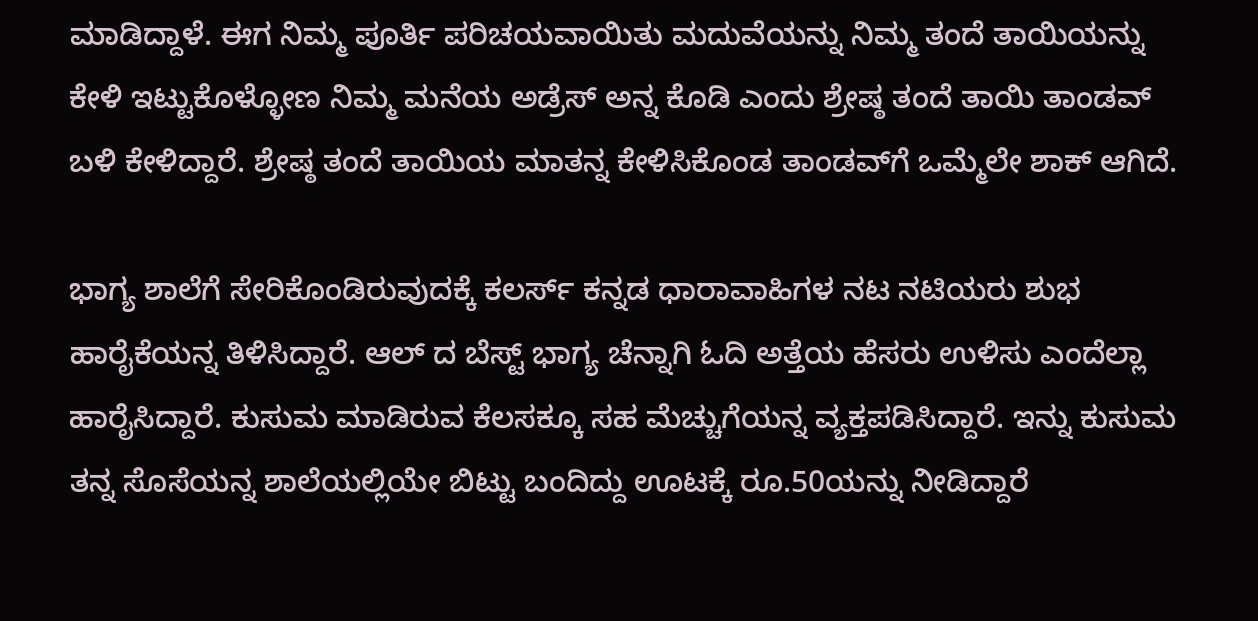ಮಾಡಿದ್ದಾಳೆ. ಈಗ ನಿಮ್ಮ ಪೂರ್ತಿ ಪರಿಚಯವಾಯಿತು ಮದುವೆಯನ್ನು ನಿಮ್ಮ ತಂದೆ ತಾಯಿಯನ್ನು ಕೇಳಿ ಇಟ್ಟುಕೊಳ್ಳೋಣ ನಿಮ್ಮ ಮನೆಯ ಅಡ್ರೆಸ್ ಅನ್ನ ಕೊಡಿ ಎಂದು ಶ್ರೇಷ್ಠ ತಂದೆ ತಾಯಿ ತಾಂಡವ್ ಬಳಿ ಕೇಳಿದ್ದಾರೆ. ಶ್ರೇಷ್ಠ ತಂದೆ ತಾಯಿಯ ಮಾತನ್ನ ಕೇಳಿಸಿಕೊಂಡ ತಾಂಡವ್‌ಗೆ ಒಮ್ಮೆಲೇ ಶಾಕ್ ಆಗಿದೆ.

ಭಾಗ್ಯ ಶಾಲೆಗೆ ಸೇರಿಕೊಂಡಿರುವುದಕ್ಕೆ ಕಲರ್ಸ್ ಕನ್ನಡ ಧಾರಾವಾಹಿಗಳ ನಟ ನಟಿಯರು ಶುಭ ಹಾರೈಕೆಯನ್ನ ತಿಳಿಸಿದ್ದಾರೆ. ಆಲ್ ದ ಬೆಸ್ಟ್ ಭಾಗ್ಯ ಚೆನ್ನಾಗಿ ಓದಿ ಅತ್ತೆಯ ಹೆಸರು ಉಳಿಸು ಎಂದೆಲ್ಲಾ ಹಾರೈಸಿದ್ದಾರೆ. ಕುಸುಮ ಮಾಡಿರುವ ಕೆಲಸಕ್ಕೂ ಸಹ ಮೆಚ್ಚುಗೆಯನ್ನ ವ್ಯಕ್ತಪಡಿಸಿದ್ದಾರೆ. ಇನ್ನು ಕುಸುಮ ತನ್ನ ಸೊಸೆಯನ್ನ ಶಾಲೆಯಲ್ಲಿಯೇ ಬಿಟ್ಟು ಬಂದಿದ್ದು ಊಟಕ್ಕೆ ರೂ.50ಯನ್ನು ನೀಡಿದ್ದಾರೆ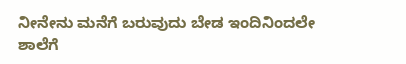ನೀನೇನು ಮನೆಗೆ ಬರುವುದು ಬೇಡ ಇಂದಿನಿಂದಲೇ ಶಾಲೆಗೆ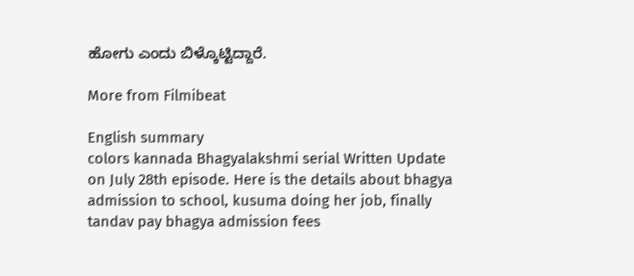ಹೋಗು ಎಂದು ಬಿಳ್ಕೊಟ್ಟಿದ್ದಾರೆ.

More from Filmibeat

English summary
colors kannada Bhagyalakshmi serial Written Update on July 28th episode. Here is the details about bhagya admission to school, kusuma doing her job, finally tandav pay bhagya admission fees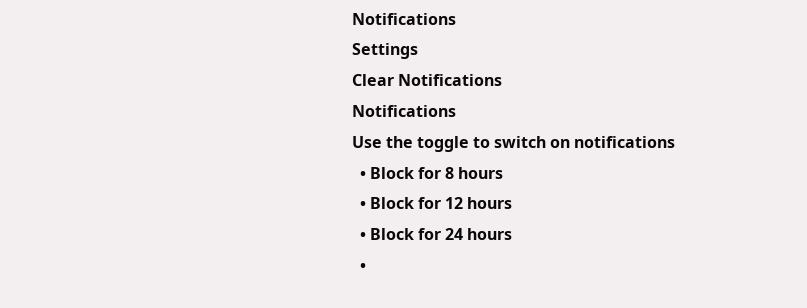Notifications
Settings
Clear Notifications
Notifications
Use the toggle to switch on notifications
  • Block for 8 hours
  • Block for 12 hours
  • Block for 24 hours
  •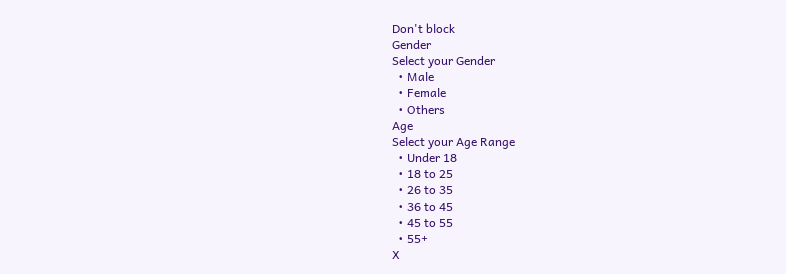Don't block
Gender
Select your Gender
  • Male
  • Female
  • Others
Age
Select your Age Range
  • Under 18
  • 18 to 25
  • 26 to 35
  • 36 to 45
  • 45 to 55
  • 55+
X